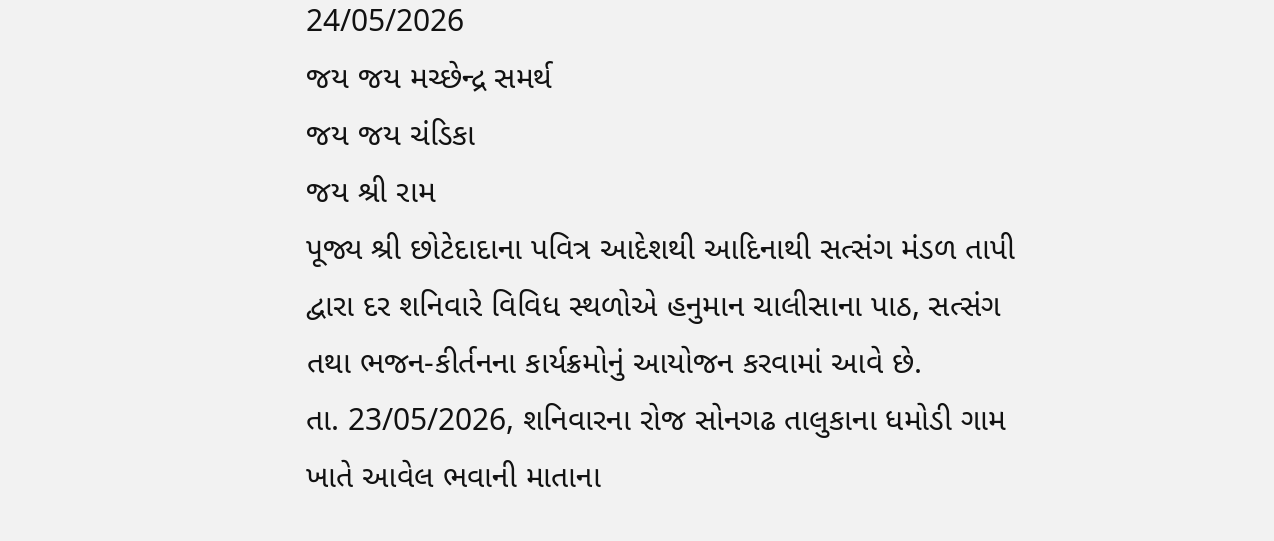24/05/2026
જય જય મચ્છેન્દ્ર સમર્થ
જય જય ચંડિકા
જય શ્રી રામ
પૂજ્ય શ્રી છોટેદાદાના પવિત્ર આદેશથી આદિનાથી સત્સંગ મંડળ તાપી દ્વારા દર શનિવારે વિવિધ સ્થળોએ હનુમાન ચાલીસાના પાઠ, સત્સંગ તથા ભજન-કીર્તનના કાર્યક્રમોનું આયોજન કરવામાં આવે છે.
તા. 23/05/2026, શનિવારના રોજ સોનગઢ તાલુકાના ધમોડી ગામ ખાતે આવેલ ભવાની માતાના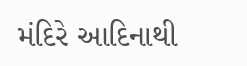મંદિરે આદિનાથી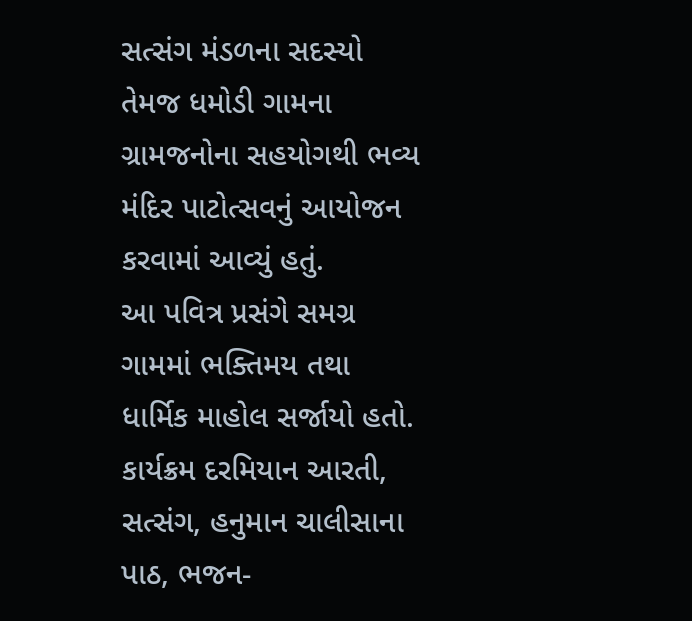સત્સંગ મંડળના સદસ્યો તેમજ ધમોડી ગામના ગ્રામજનોના સહયોગથી ભવ્ય મંદિર પાટોત્સવનું આયોજન કરવામાં આવ્યું હતું.
આ પવિત્ર પ્રસંગે સમગ્ર ગામમાં ભક્તિમય તથા ધાર્મિક માહોલ સર્જાયો હતો. કાર્યક્રમ દરમિયાન આરતી, સત્સંગ, હનુમાન ચાલીસાના પાઠ, ભજન-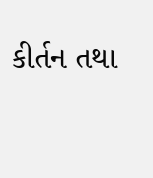કીર્તન તથા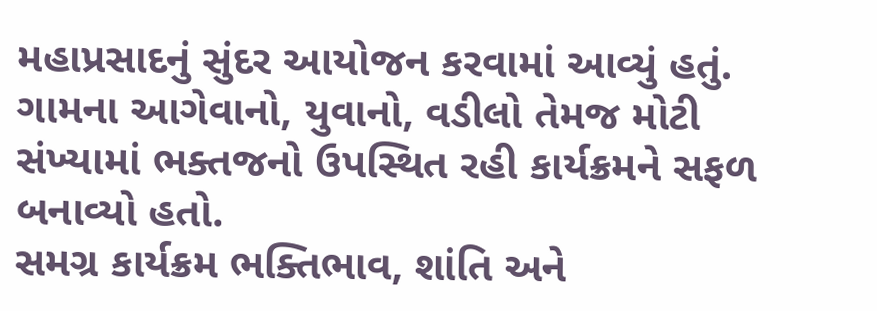મહાપ્રસાદનું સુંદર આયોજન કરવામાં આવ્યું હતું. ગામના આગેવાનો, યુવાનો, વડીલો તેમજ મોટી સંખ્યામાં ભક્તજનો ઉપસ્થિત રહી કાર્યક્રમને સફળ બનાવ્યો હતો.
સમગ્ર કાર્યક્રમ ભક્તિભાવ, શાંતિ અને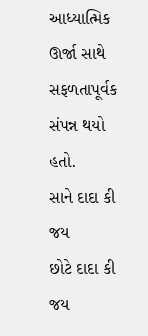આધ્યાત્મિક ઊર્જા સાથે સફળતાપૂર્વક સંપન્ન થયો હતો.
સાને દાદા કી જય
છોટે દાદા કી જય